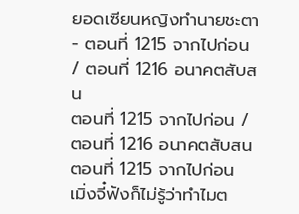ยอดเซียนหญิงทำนายชะตา - ตอนที่ 1215 จากไปก่อน / ตอนที่ 1216 อนาคตสับสน
ตอนที่ 1215 จากไปก่อน / ตอนที่ 1216 อนาคตสับสน
ตอนที่ 1215 จากไปก่อน
เมิ่งจี๋ฟังก็ไม่รู้ว่าทำไมต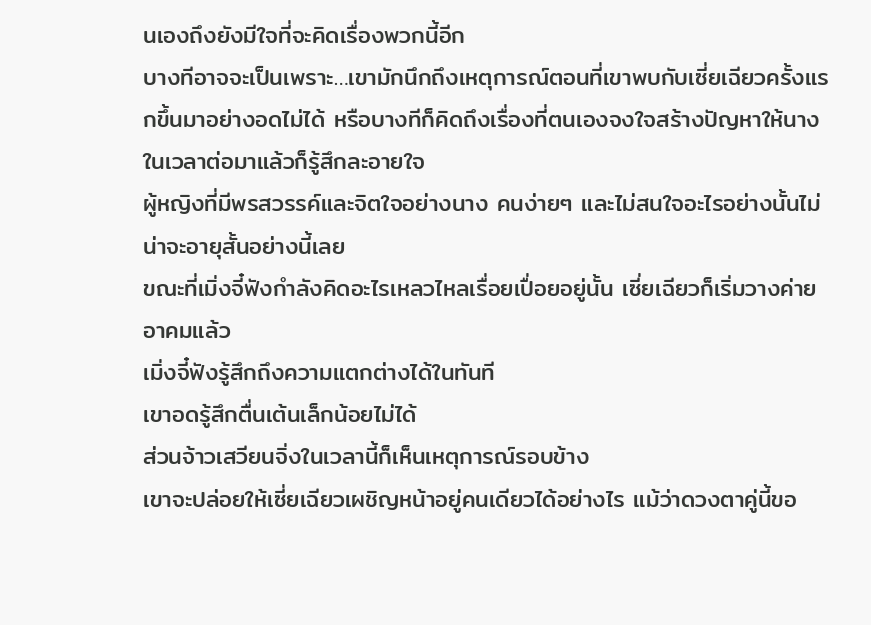นเองถึงยังมีใจที่จะคิดเรื่องพวกนี้อีก
บางทีอาจจะเป็นเพราะ…เขามักนึกถึงเหตุการณ์ตอนที่เขาพบกับเซี่ยเฉียวครั้งแรกขึ้นมาอย่างอดไม่ได้ หรือบางทีก็คิดถึงเรื่องที่ตนเองจงใจสร้างปัญหาให้นางในเวลาต่อมาแล้วก็รู้สึกละอายใจ
ผู้หญิงที่มีพรสวรรค์และจิตใจอย่างนาง คนง่ายๆ และไม่สนใจอะไรอย่างนั้นไม่น่าจะอายุสั้นอย่างนี้เลย
ขณะที่เมิ่งจี๋ฟังกำลังคิดอะไรเหลวไหลเรื่อยเปื่อยอยู่นั้น เซี่ยเฉียวก็เริ่มวางค่ายอาคมแล้ว
เมิ่งจี๋ฟังรู้สึกถึงความแตกต่างได้ในทันที
เขาอดรู้สึกตื่นเต้นเล็กน้อยไม่ได้
ส่วนจ้าวเสวียนจิ่งในเวลานี้ก็เห็นเหตุการณ์รอบข้าง
เขาจะปล่อยให้เซี่ยเฉียวเผชิญหน้าอยู่คนเดียวได้อย่างไร แม้ว่าดวงตาคู่นี้ขอ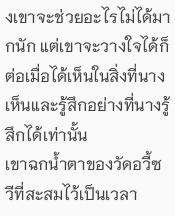งเขาจะช่วยอะไรไม่ได้มากนัก แต่เขาจะวางใจได้ก็ต่อเมื่อได้เห็นในสิ่งที่นางเห็นและรู้สึกอย่างที่นางรู้สึกได้เท่านั้น
เขาฉกน้ำตาของวัดอวี้ซวีที่สะสมไว้เป็นเวลา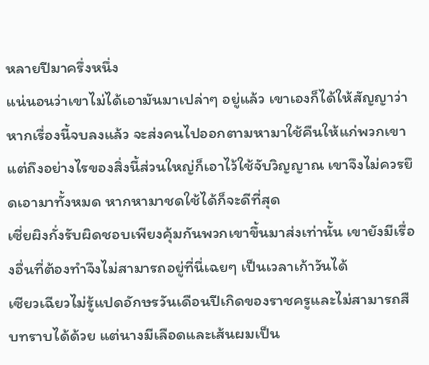หลายปีมาครึ่งหนึ่ง
แน่นอนว่าเขาไม่ได้เอามันมาเปล่าๆ อยู่แล้ว เขาเองก็ได้ให้สัญญาว่าหากเรื่องนี้จบลงแล้ว จะส่งคนไปออกตามหามาใช้คืนให้แก่พวกเขา แต่ถึงอย่างไรของสิ่งนี้ส่วนใหญ่ก็เอาไว้ใช้จับวิญญาณ เขาจึงไม่ควรยึดเอามาทั้งหมด หากหามาชดใช้ได้ก็จะดีที่สุด
เซี่ยผิงกั่งรับผิดชอบเพียงคุ้มกันพวกเขาขึ้นมาส่งเท่านั้น เขายังมีเรื่องอื่นที่ต้องทำจึงไม่สามารถอยู่ที่นี่เฉยๆ เป็นเวลาเก้าวันได้
เซียวเฉียวไม่รู้แปดอักษรวันเดือนปีเกิดของราชครูและไม่สามารถสืบทราบได้ด้วย แต่นางมีเลือดและเส้นผมเป็น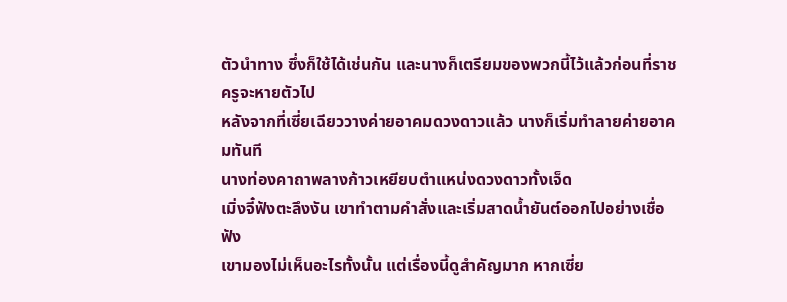ตัวนำทาง ซึ่งก็ใช้ได้เช่นกัน และนางก็เตรียมของพวกนี้ไว้แล้วก่อนที่ราชครูจะหายตัวไป
หลังจากที่เซี่ยเฉียววางค่ายอาคมดวงดาวแล้ว นางก็เริ่มทำลายค่ายอาคมทันที
นางท่องคาถาพลางก้าวเหยียบตำแหน่งดวงดาวทั้งเจ็ด
เมิ่งจี๋ฟังตะลึงงัน เขาทำตามคำสั่งและเริ่มสาดน้ำยันต์ออกไปอย่างเชื่อฟัง
เขามองไม่เห็นอะไรทั้งนั้น แต่เรื่องนี้ดูสำคัญมาก หากเซี่ย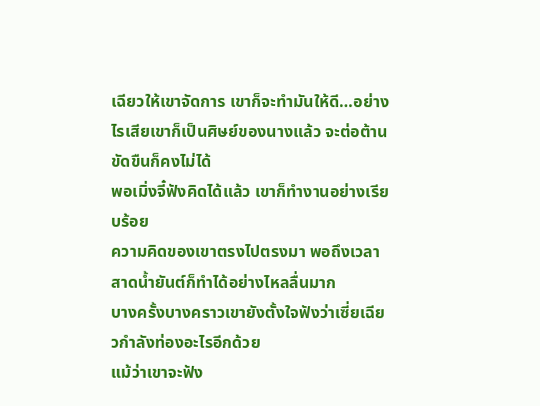เฉียวให้เขาจัดการ เขาก็จะทำมันให้ดี…อย่างไรเสียเขาก็เป็นศิษย์ของนางแล้ว จะต่อต้านขัดขืนก็คงไม่ได้
พอเมิ่งจี๋ฟังคิดได้แล้ว เขาก็ทำงานอย่างเรียบร้อย
ความคิดของเขาตรงไปตรงมา พอถึงเวลาสาดน้ำยันต์ก็ทำได้อย่างไหลลื่นมาก
บางครั้งบางคราวเขายังตั้งใจฟังว่าเซี่ยเฉียวกำลังท่องอะไรอีกด้วย
แม้ว่าเขาจะฟัง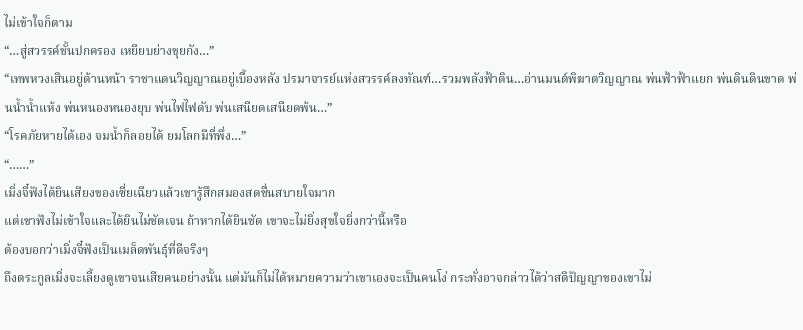ไม่เข้าใจก็ตาม
“…สู่สวรรค์ชั้นปกครอง เหยียบย่างขุยกัง…”
“เทพหวงเสินอยู่ด้านหน้า ราชาแดนวิญญาณอยู่เบื้องหลัง ปรมาจารย์แห่งสวรรค์ลงทัณฑ์…รวมพลังฟ้าดิน…อ่านมนต์พิฆาตวิญญาณ พ่นฟ้าฟ้าแยก พ่นดินดินขาด พ่นน้ำน้ำแห้ง พ่นหนองหนองยุบ พ่นไฟไฟดับ พ่นเสนียดเสนียดพ้น…”
“โรคภัยหายได้เอง จมน้ำก็ลอยได้ ยมโลกมีที่พึ่ง…”
“……”
เมิ่งจี๋ฟังได้ยินเสียงของเซี่ยเฉียวแล้วเขารู้สึกสมองสดชื่นสบายใจมาก
แต่เขาฟังไม่เข้าใจและได้ยินไม่ชัดเจน ถ้าหากได้ยินชัด เขาจะไม่ยิ่งสุขใจยิ่งกว่านี้หรือ
ต้องบอกว่าเมิ่งจี๋ฟังเป็นเมล็ดพันธุ์ที่ดีจริงๆ
ถึงตระกูลเมิ่งจะเลี้ยงดูเขาจนเสียคนอย่างนั้น แต่มันก็ไม่ได้หมายความว่าเขาเองจะเป็นคนโง่ กระทั่งอาจกล่าวได้ว่าสติปัญญาของเขาไม่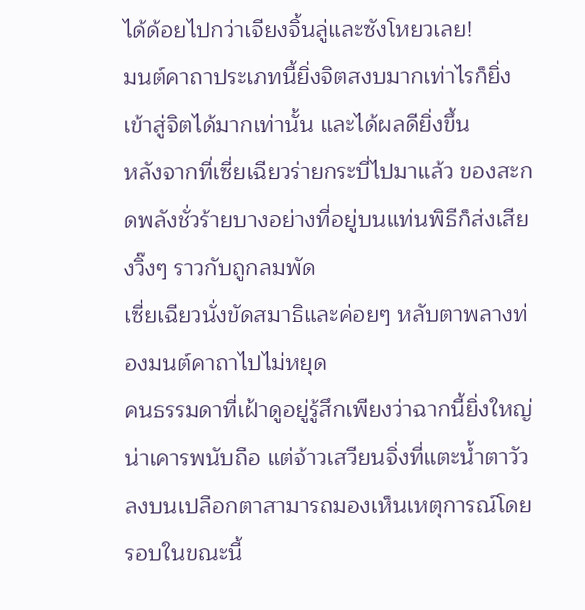ได้ด้อยไปกว่าเจียงจิ้นลู่และซังโหยวเลย!
มนต์คาถาประเภทนี้ยิ่งจิตสงบมากเท่าไรก็ยิ่งเข้าสู่จิตได้มากเท่านั้น และได้ผลดียิ่งขึ้น
หลังจากที่เซี่ยเฉียวร่ายกระบี่ไปมาแล้ว ของสะกดพลังชั่วร้ายบางอย่างที่อยู่บนแท่นพิธีก็ส่งเสียงวิ๊งๆ ราวกับถูกลมพัด
เซี่ยเฉียวนั่งขัดสมาธิและค่อยๆ หลับตาพลางท่องมนต์คาถาไปไม่หยุด
คนธรรมดาที่เฝ้าดูอยู่รู้สึกเพียงว่าฉากนี้ยิ่งใหญ่น่าเคารพนับถือ แต่จ้าวเสวียนจิ่งที่แตะน้ำตาวัวลงบนเปลือกตาสามารถมองเห็นเหตุการณ์โดยรอบในขณะนี้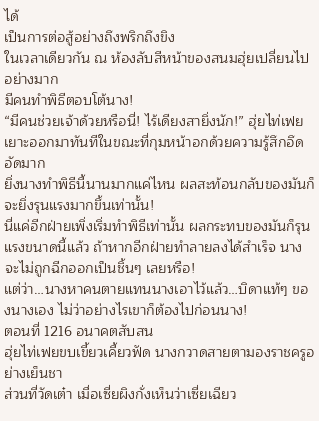ได้
เป็นการต่อสู้อย่างถึงพริกถึงขิง
ในเวลาเดียวกัน ณ ห้องลับสีหน้าของสนมฮุ่ยเปลี่ยนไปอย่างมาก
มีคนทำพิธีตอบโต้นาง!
“มีคนช่วยเจ้าด้วยหรือนี่! ไร้เดียงสายิ่งนัก!” ฮุ่ยไท่เฟยเยาะออกมาทันทีในขณะที่กุมหน้าอกด้วยความรู้สึกอึดอัดมาก
ยิ่งนางทำพิธีนี้นานมากแค่ไหน ผลสะท้อนกลับของมันก็จะยิ่งรุนแรงมากขึ้นเท่านั้น!
นี่แค่อีกฝ่ายเพิ่งเริ่มทำพิธีเท่านั้น ผลกระทบของมันก็รุนแรงขนาดนี้แล้ว ถ้าหากอีกฝ่ายทำลายลงได้สำเร็จ นางจะไม่ถูกฉีกออกเป็นชิ้นๆ เลยหรือ!
แต่ว่า…นางหาคนตายแทนนางเอาไว้แล้ว…บิดาแท้ๆ ของนางเอง ไม่ว่าอย่างไรเขาก็ต้องไปก่อนนาง!
ตอนที่ 1216 อนาคตสับสน
ฮุ่ยไท่เฟยขบเขี้ยวเคี้ยวฟัด นางกวาดสายตามองราชครูอย่างเย็นชา
ส่วนที่วัดเต๋า เมื่อเซี่ยผิงกั่งเห็นว่าเซี่ยเฉียว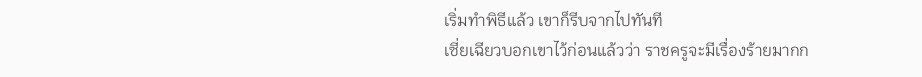เริ่มทำพิธีแล้ว เขาก็รีบจากไปทันที
เซี่ยเฉียวบอกเขาไว้ก่อนแล้วว่า ราชครูจะมีเรื่องร้ายมากก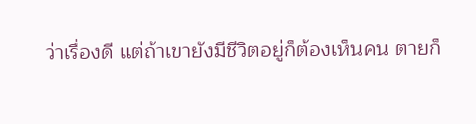ว่าเรื่องดี แต่ถ้าเขายังมีชีวิตอยู่ก็ต้องเห็นคน ตายก็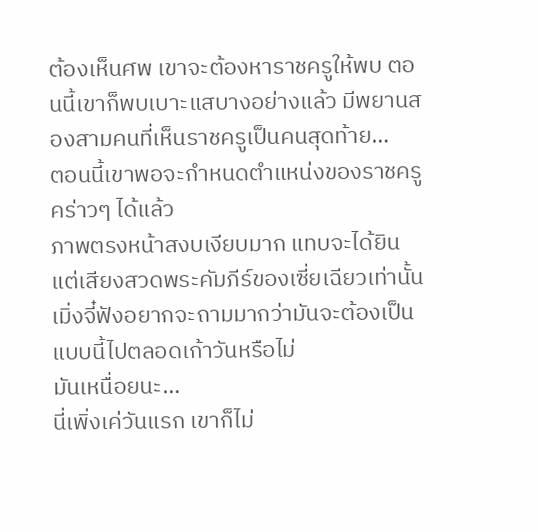ต้องเห็นศพ เขาจะต้องหาราชครูให้พบ ตอนนี้เขาก็พบเบาะแสบางอย่างแล้ว มีพยานสองสามคนที่เห็นราชครูเป็นคนสุดท้าย…
ตอนนี้เขาพอจะกำหนดตำแหน่งของราชครูคร่าวๆ ได้แล้ว
ภาพตรงหน้าสงบเงียบมาก แทบจะได้ยินแต่เสียงสวดพระคัมภีร์ของเซี่ยเฉียวเท่านั้น
เมิ่งจี๋ฟังอยากจะถามมากว่ามันจะต้องเป็นแบบนี้ไปตลอดเก้าวันหรือไม่
มันเหนื่อยนะ…
นี่เพิ่งเค่วันแรก เขาก็ไม่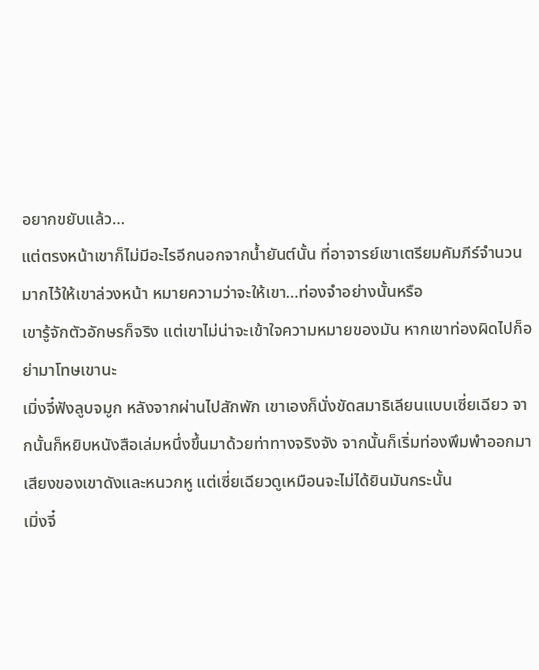อยากขยับแล้ว…
แต่ตรงหน้าเขาก็ไม่มีอะไรอีกนอกจากน้ำยันต์นั้น ที่อาจารย์เขาเตรียมคัมภีร์จำนวนมากไว้ให้เขาล่วงหน้า หมายความว่าจะให้เขา…ท่องจำอย่างนั้นหรือ
เขารู้จักตัวอักษรก็จริง แต่เขาไม่น่าจะเข้าใจความหมายของมัน หากเขาท่องผิดไปก็อย่ามาโทษเขานะ
เมิ่งจี๋ฟังลูบจมูก หลังจากผ่านไปสักพัก เขาเองก็นั่งขัดสมาธิเลียนแบบเซี่ยเฉียว จากนั้นก็หยิบหนังสือเล่มหนึ่งขึ้นมาด้วยท่าทางจริงจัง จากนั้นก็เริ่มท่องพึมพำออกมา
เสียงของเขาดังและหนวกหู แต่เซี่ยเฉียวดูเหมือนจะไม่ได้ยินมันกระนั้น
เมิ่งจี๋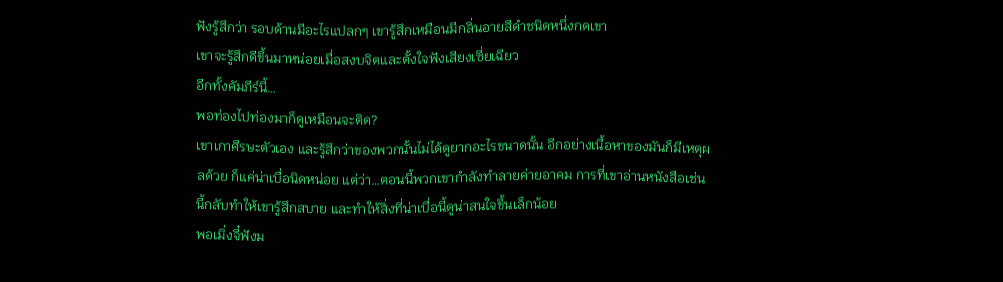ฟังรู้สึกว่า รอบด้านมีอะไรแปลกๆ เขารู้สึกเหมือนมีกลิ่นอายสีดำชนิดหนึ่งกดเขา
เขาจะรู้สึกดีขึ้นมาหน่อยเมื่อสงบจิตและตั้งใจฟังเสียงเซี่ยเฉียว
อีกทั้งคัมภีร์นี้…
พอท่องไปท่องมาก็ดูเหมือนจะติด?
เขาเกาศีรษะตัวเอง และรู้สึกว่าของพวกนั้นไม่ได้ดูยากอะไรขนาดนั้น อีกอย่างเนื้อหาของมันก็มีเหตุผลด้วย ก็แค่น่าเบื่อนิดหน่อย แต่ว่า…ตอนนี้พวกเขากำลังทำลายค่ายอาคม การที่เขาอ่านหนังสือเช่นนี้กลับทำให้เขารู้สึกสบาย และทำให้สิ่งที่น่าเบื่อนี้ดูน่าสนใจขึ้นเล็กน้อย
พอเมิ่งจี๋ฟังม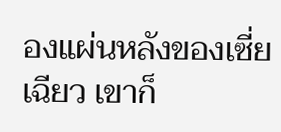องแผ่นหลังของเซี่ยเฉียว เขาก็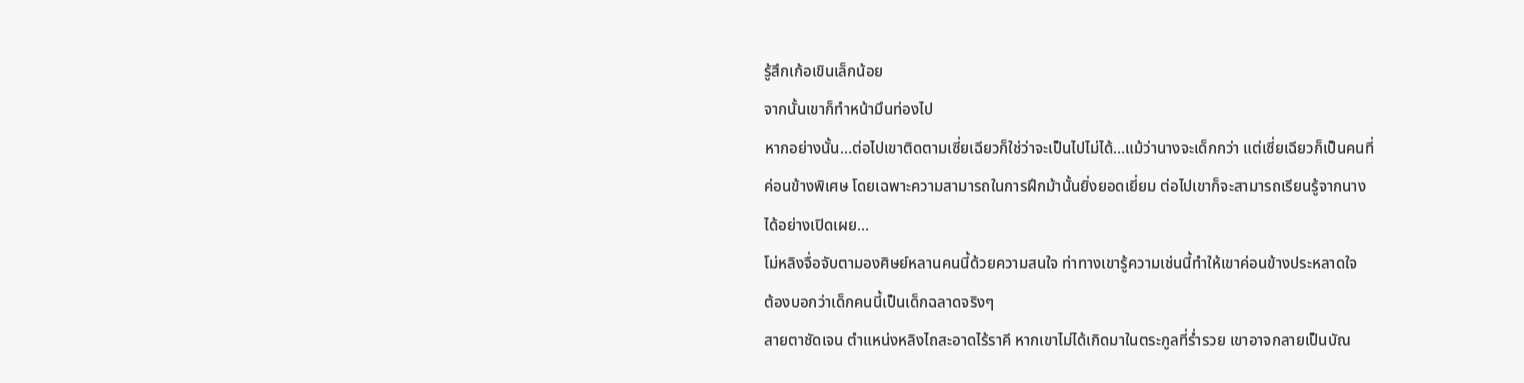รู้สึกเก้อเขินเล็กน้อย
จากนั้นเขาก็ทำหน้ามึนท่องไป
หากอย่างนั้น…ต่อไปเขาติดตามเซี่ยเฉียวก็ใช่ว่าจะเป็นไปไม่ได้…แม้ว่านางจะเด็กกว่า แต่เซี่ยเฉียวก็เป็นคนที่ค่อนข้างพิเศษ โดยเฉพาะความสามารถในการฝึกม้านั้นยิ่งยอดเยี่ยม ต่อไปเขาก็จะสามารถเรียนรู้จากนางได้อย่างเปิดเผย…
โม่หลิงจื่อจับตามองศิษย์หลานคนนี้ด้วยความสนใจ ท่าทางเขารู้ความเช่นนี้ทำให้เขาค่อนข้างประหลาดใจ
ต้องบอกว่าเด็กคนนี้เป็นเด็กฉลาดจริงๆ
สายตาชัดเจน ตำแหน่งหลิงไถสะอาดไร้ราคี หากเขาไม่ได้เกิดมาในตระกูลที่ร่ำรวย เขาอาจกลายเป็นบัณ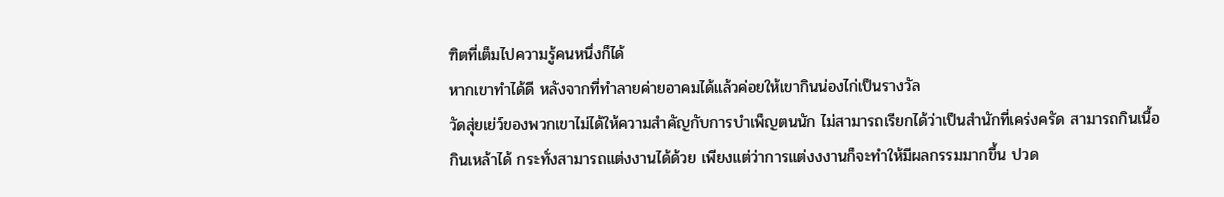ฑิตที่เต็มไปความรู้คนหนึ่งก็ได้
หากเขาทำได้ดี หลังจากที่ทำลายค่ายอาคมได้แล้วค่อยให้เขากินน่องไก่เป็นรางวัล
วัดสุ่ยเย่ว์ของพวกเขาไม่ได้ให้ความสำคัญกับการบำเพ็ญตนนัก ไม่สามารถเรียกได้ว่าเป็นสำนักที่เคร่งครัด สามารถกินเนื้อกินเหล้าได้ กระทั่งสามารถแต่งงานได้ด้วย เพียงแต่ว่าการแต่งงงานก็จะทำให้มีผลกรรมมากขึ้น ปวด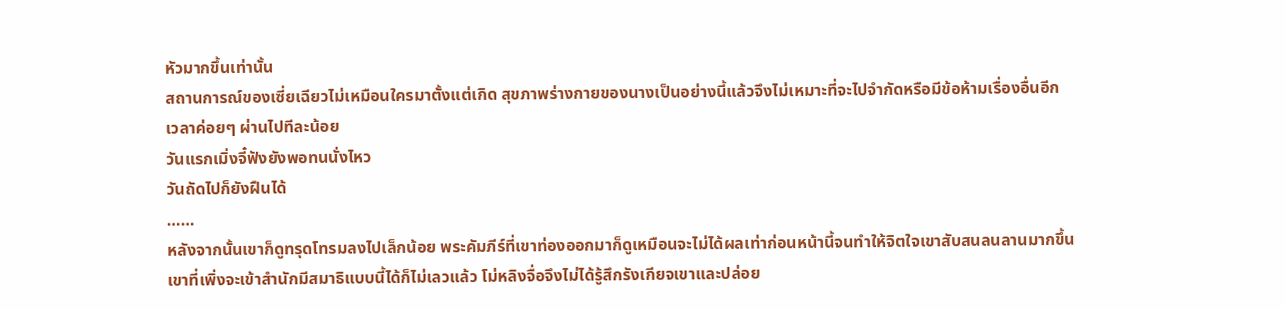หัวมากขึ้นเท่านั้น
สถานการณ์ของเซี่ยเฉียวไม่เหมือนใครมาตั้งแต่เกิด สุขภาพร่างกายของนางเป็นอย่างนี้แล้วจึงไม่เหมาะที่จะไปจำกัดหรือมีข้อห้ามเรื่องอื่นอีก
เวลาค่อยๆ ผ่านไปทีละน้อย
วันแรกเมิ่งจี๋ฟังยังพอทนนั่งไหว
วันถัดไปก็ยังฝืนได้
……
หลังจากนั้นเขาก็ดูทรุดโทรมลงไปเล็กน้อย พระคัมภีร์ที่เขาท่องออกมาก็ดูเหมือนจะไม่ได้ผลเท่าก่อนหน้านี้จนทำให้จิตใจเขาสับสนลนลานมากขึ้น
เขาที่เพิ่งจะเข้าสำนักมีสมาธิแบบนี้ได้ก็ไม่เลวแล้ว โม่หลิงจื่อจึงไม่ได้รู้สึกรังเกียจเขาและปล่อย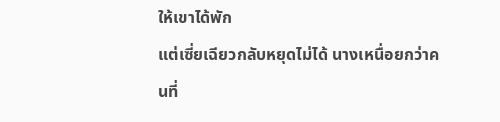ให้เขาได้พัก
แต่เซี่ยเฉียวกลับหยุดไม่ได้ นางเหนื่อยกว่าคนที่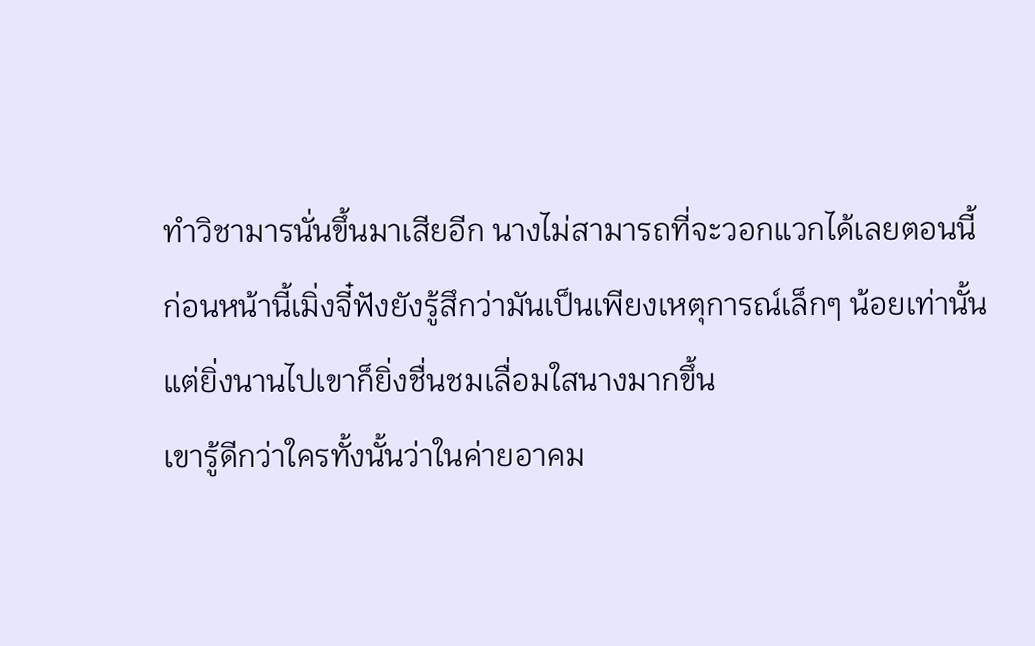ทำวิชามารนั่นขึ้นมาเสียอีก นางไม่สามารถที่จะวอกแวกได้เลยตอนนี้
ก่อนหน้านี้เมิ่งจี๋ฟังยังรู้สึกว่ามันเป็นเพียงเหตุการณ์เล็กๆ น้อยเท่านั้น แต่ยิ่งนานไปเขาก็ยิ่งชื่นชมเลื่อมใสนางมากขึ้น
เขารู้ดีกว่าใครทั้งนั้นว่าในค่ายอาคม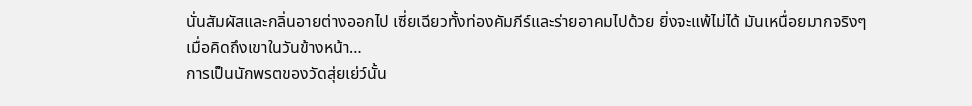นั่นสัมผัสและกลิ่นอายต่างออกไป เซี่ยเฉียวทั้งท่องคัมภีร์และร่ายอาคมไปด้วย ยิ่งจะแพ้ไม่ได้ มันเหนื่อยมากจริงๆ
เมื่อคิดถึงเขาในวันข้างหน้า…
การเป็นนักพรตของวัดสุ่ยเย่ว์นั้น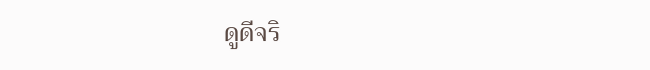ดูดีจริ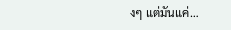งๆ แต่มันแค่…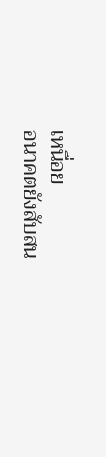เหนื่อย
อนาคตยังสับสน